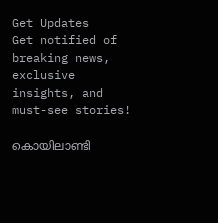Get Updates
Get notified of breaking news, exclusive insights, and must-see stories!

കൊയിലാണ്ടി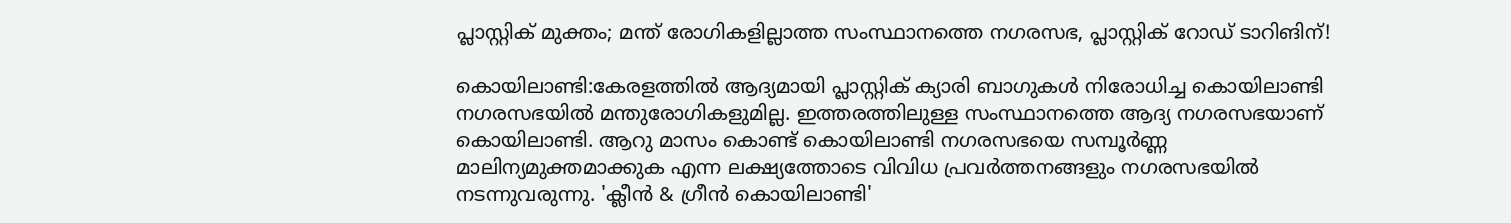പ്ലാസ്റ്റിക് മുക്തം; മന്ത് രോഗികളില്ലാത്ത സംസ്ഥാനത്തെ നഗരസഭ, പ്ലാസ്റ്റിക് റോഡ് ടാറിങിന്!

കൊയിലാണ്ടി:കേരളത്തില്‍ ആദ്യമായി പ്ലാസ്റ്റിക് ക്യാരി ബാഗുകള്‍ നിരോധിച്ച കൊയിലാണ്ടി നഗരസഭയില്‍ മന്തുരോഗികളുമില്ല. ഇത്തരത്തിലുള്ള സംസ്ഥാനത്തെ ആദ്യ നഗരസഭയാണ് കൊയിലാണ്ടി. ആറു മാസം കൊണ്ട് കൊയിലാണ്ടി നഗരസഭയെ സമ്പൂര്‍ണ്ണ മാലിന്യമുക്തമാക്കുക എന്ന ലക്ഷ്യത്തോടെ വിവിധ പ്രവര്‍ത്തനങ്ങളും നഗരസഭയില്‍ നടന്നുവരുന്നു. 'ക്ലീന്‍ & ഗ്രീന്‍ കൊയിലാണ്ടി'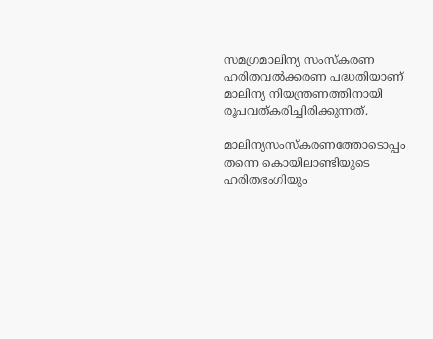സമഗ്രമാലിന്യ സംസ്‌കരണ ഹരിതവല്‍ക്കരണ പദ്ധതിയാണ് മാലിന്യ നിയന്ത്രണത്തിനായി രൂപവത്കരിച്ചിരിക്കുന്നത്.

മാലിന്യസംസ്‌കരണത്തോടൊപ്പം തന്നെ കൊയിലാണ്ടിയുടെ ഹരിതഭംഗിയും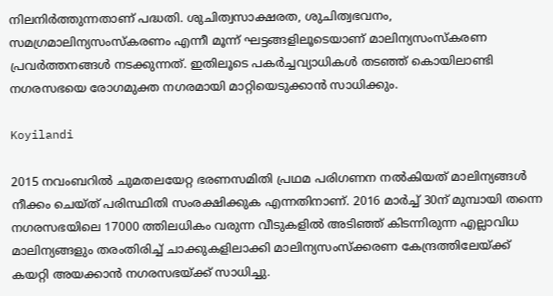നിലനിര്‍ത്തുന്നതാണ് പദ്ധതി. ശുചിത്വസാക്ഷരത, ശുചിത്വഭവനം, സമഗ്രമാലിന്യസംസ്‌കരണം എന്നീ മൂന്ന് ഘട്ടങ്ങളിലൂടെയാണ് മാലിന്യസംസ്‌കരണ പ്രവര്‍ത്തനങ്ങള്‍ നടക്കുന്നത്. ഇതിലൂടെ പകര്‍ച്ചവ്യാധികള്‍ തടഞ്ഞ് കൊയിലാണ്ടി നഗരസഭയെ രോഗമുക്ത നഗരമായി മാറ്റിയെടുക്കാന്‍ സാധിക്കും.

Koyilandi

2015 നവംബറില്‍ ചുമതലയേറ്റ ഭരണസമിതി പ്രഥമ പരിഗണന നല്‍കിയത് മാലിന്യങ്ങള്‍ നീക്കം ചെയ്ത് പരിസ്ഥിതി സംരക്ഷിക്കുക എന്നതിനാണ്. 2016 മാര്‍ച്ച് 30ന് മുമ്പായി തന്നെ നഗരസഭയിലെ 17000 ത്തിലധികം വരുന്ന വീടുകളില്‍ അടിഞ്ഞ് കിടന്നിരുന്ന എല്ലാവിധ മാലിന്യങ്ങളും തരംതിരിച്ച് ചാക്കുകളിലാക്കി മാലിന്യസംസ്‌ക്കരണ കേന്ദ്രത്തിലേയ്ക്ക് കയറ്റി അയക്കാന്‍ നഗരസഭയ്ക്ക് സാധിച്ചു.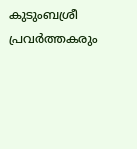കുടുംബശ്രീ പ്രവര്‍ത്തകരും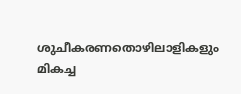ശുചീകരണതൊഴിലാളികളും മികച്ച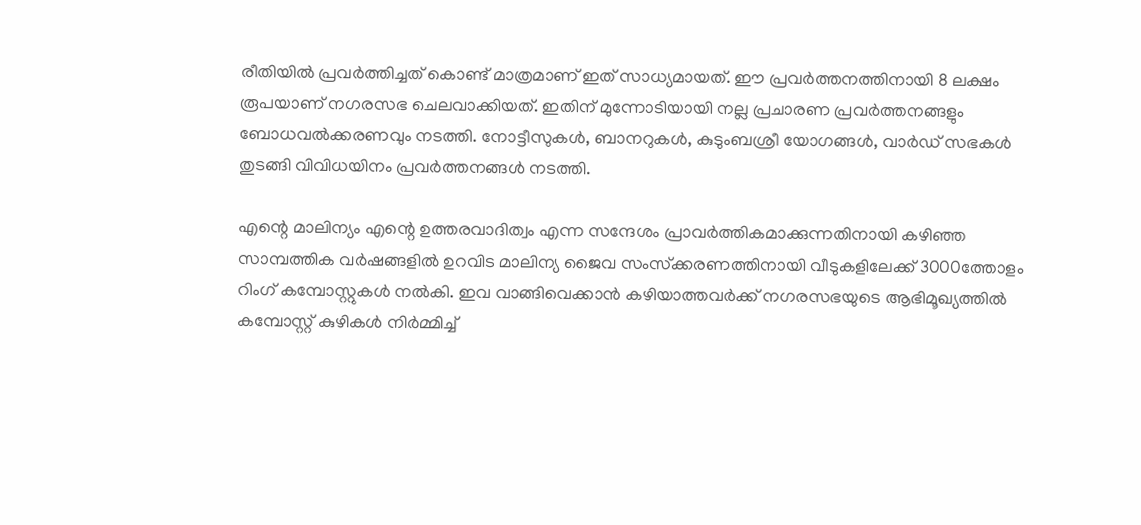രീതിയില്‍ പ്രവര്‍ത്തിച്ചത് കൊണ്ട് മാത്രമാണ് ഇത് സാധ്യമായത്. ഈ പ്രവര്‍ത്തനത്തിനായി 8 ലക്ഷം രൂപയാണ് നഗരസഭ ചെലവാക്കിയത്. ഇതിന് മുന്നോടിയായി നല്ല പ്രചാരണ പ്രവര്‍ത്തനങ്ങളും ബോധവല്‍ക്കരണവും നടത്തി. നോട്ടീസുകള്‍, ബാനറുകള്‍, കുടുംബശ്രീ യോഗങ്ങള്‍, വാര്‍ഡ് സഭകള്‍ തുടങ്ങി വിവിധയിനം പ്രവര്‍ത്തനങ്ങള്‍ നടത്തി.

എന്റെ മാലിന്യം എന്റെ ഉത്തരവാദിത്വം എന്ന സന്ദേശം പ്രാവര്‍ത്തികമാക്കുന്നതിനായി കഴിഞ്ഞ സാമ്പത്തിക വര്‍ഷങ്ങളില്‍ ഉറവിട മാലിന്യ ജൈവ സംസ്‌ക്കരണത്തിനായി വീടുകളിലേക്ക് 3000ത്തോളം റിംഗ് കമ്പോസ്റ്റുകള്‍ നല്‍കി. ഇവ വാങ്ങിവെക്കാന്‍ കഴിയാത്തവര്‍ക്ക് നഗരസഭയുടെ ആഭിമൂഖ്യത്തില്‍ കമ്പോസ്റ്റ് കുഴികള്‍ നിര്‍മ്മിച്ച്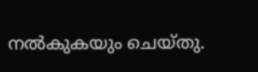നല്‍കുകയും ചെയ്തു.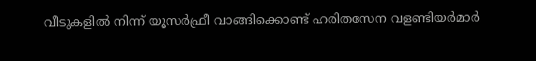വീടുകളില്‍ നിന്ന് യൂസര്‍ഫ്രീ വാങ്ങിക്കൊണ്ട് ഹരിതസേന വളണ്ടിയര്‍മാര്‍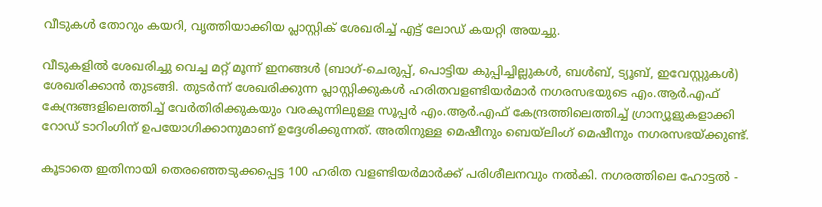വീടുകള്‍ തോറും കയറി, വൃത്തിയാക്കിയ പ്ലാസ്റ്റിക് ശേഖരിച്ച് എട്ട് ലോഡ് കയറ്റി അയച്ചു.

വീടുകളില്‍ ശേഖരിച്ചു വെച്ച മറ്റ് മൂന്ന് ഇനങ്ങള്‍ (ബാഗ്-ചെരുപ്പ്, പൊട്ടിയ കുപ്പിച്ചില്ലുകള്‍, ബള്‍ബ്, ട്യൂബ്, ഇവേസ്റ്റുകള്‍) ശേഖരിക്കാന്‍ തുടങ്ങി. തുടര്‍ന്ന് ശേഖരിക്കുന്ന പ്ലാസ്റ്റിക്കുകള്‍ ഹരിതവളണ്ടിയര്‍മാര്‍ നഗരസഭയുടെ എം.ആര്‍.എഫ് കേന്ദ്രങ്ങളിലെത്തിച്ച് വേര്‍തിരിക്കുകയും വരകുന്നിലുള്ള സൂപ്പര്‍ എം.ആര്‍.എഫ് കേന്ദ്രത്തിലെത്തിച്ച് ഗ്രാന്യൂളുകളാക്കി റോഡ് ടാറിംഗിന് ഉപയോഗിക്കാനുമാണ് ഉദ്ദേശിക്കുന്നത്. അതിനുള്ള മെഷീനും ബെയ്‌ലിംഗ് മെഷീനും നഗരസഭയ്ക്കുണ്ട്.

കൂടാതെ ഇതിനായി തെരഞ്ഞെടുക്കപ്പെട്ട 100 ഹരിത വളണ്ടിയര്‍മാര്‍ക്ക് പരിശീലനവും നല്‍കി. നഗരത്തിലെ ഹോട്ടല്‍ -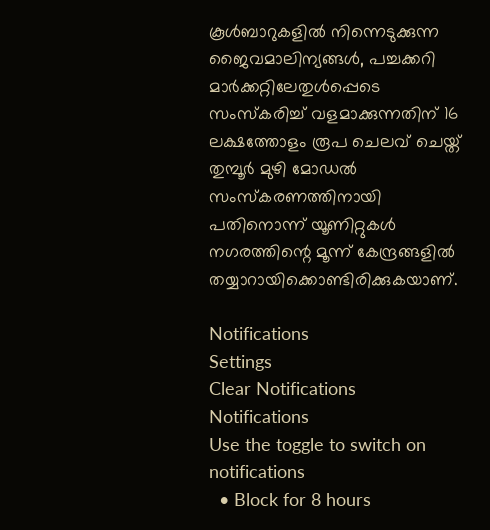കൂള്‍ബാറുകളില്‍ നിന്നെടുക്കുന്ന ജൈവമാലിന്യങ്ങള്‍, പച്ചക്കറി മാര്‍ക്കറ്റിലേതുള്‍പ്പെടെ സംസ്‌കരിച്ച് വളമാക്കുന്നതിന് 16 ലക്ഷത്തോളം രൂപ ചെലവ് ചെയ്ത് തുമ്പൂര്‍ മുഴി മോഡല്‍ സംസ്‌കരണത്തിനായി പതിനൊന്ന് യൂണിറ്റുകള്‍ നഗരത്തിന്റെ മൂന്ന് കേന്ദ്രങ്ങളില്‍ തയ്യാറായിക്കൊണ്ടിരിക്കുകയാണ്.

Notifications
Settings
Clear Notifications
Notifications
Use the toggle to switch on notifications
  • Block for 8 hours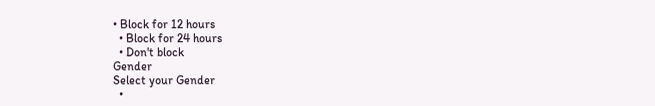• Block for 12 hours
  • Block for 24 hours
  • Don't block
Gender
Select your Gender
  •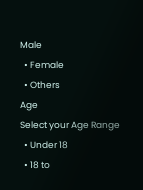Male
  • Female
  • Others
Age
Select your Age Range
  • Under 18
  • 18 to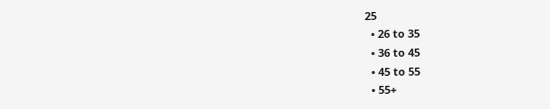25
  • 26 to 35
  • 36 to 45
  • 45 to 55
  • 55+